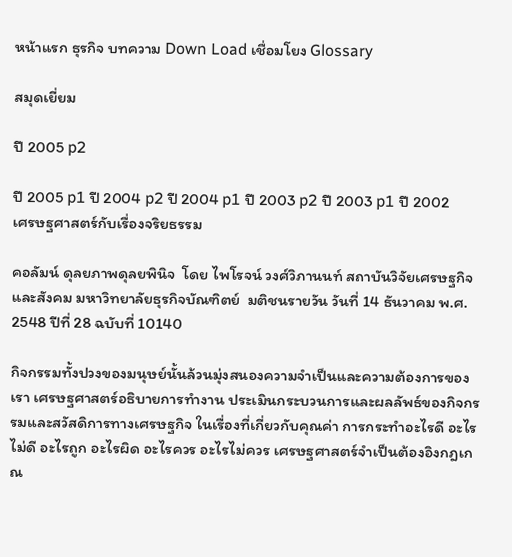หน้าแรก ธุรกิจ บทความ Down Load เชื่อมโยง Glossary

สมุดเยี่ยม

ปี 2005 p2

ปี 2005 p1 ปี 2004 p2 ปี 2004 p1 ปี 2003 p2 ปี 2003 p1 ปี 2002
เศรษฐศาสตร์กับเรื่องจริยธรรม

คอลัมน์ ดุลยภาพดุลยพินิจ  โดย ไพโรจน์ วงศ์วิภานนท์ สถาบันวิจัยเศรษฐกิจและสังคม มหาวิทยาลัยธุรกิจบัณฑิตย์  มติชนรายวัน วันที่ 14 ธันวาคม พ.ศ. 2548 ปีที่ 28 ฉบับที่ 10140

กิจกรรมทั้งปวงของมนุษย์นั้นล้วนมุ่งสนองความจำเป็นและความต้องการของเรา เศรษฐศาสตร์อธิบายการทำงาน ประเมินกระบวนการและผลลัพธ์ของกิจกรรมและสวัสดิการทางเศรษฐกิจ ในเรื่องที่เกี่ยวกับคุณค่า การกระทำอะไรดี อะไรไม่ดี อะไรถูก อะไรผิด อะไรควร อะไรไม่ควร เศรษฐศาสตร์จำเป็นต้องอิงกฎเกณ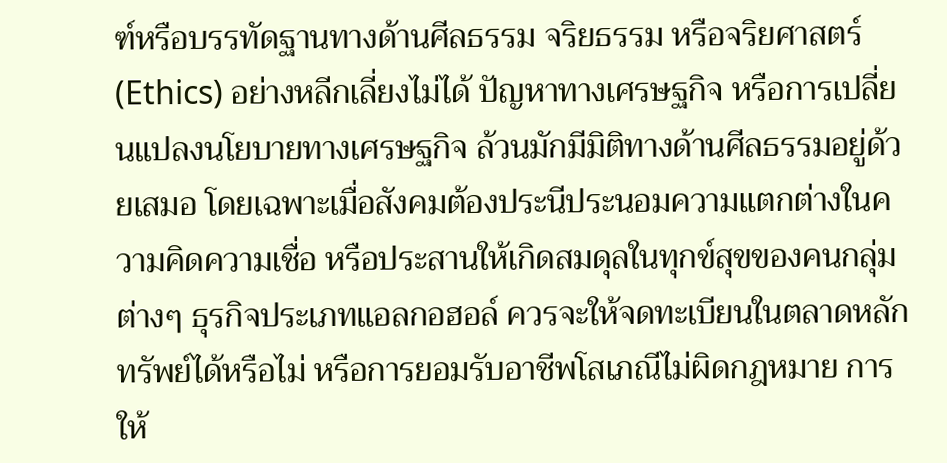ฑ์หรือบรรทัดฐานทางด้านศีลธรรม จริยธรรม หรือจริยศาสตร์ (Ethics) อย่างหลีกเลี่ยงไม่ได้ ปัญหาทางเศรษฐกิจ หรือการเปลี่ยนแปลงนโยบายทางเศรษฐกิจ ล้วนมักมีมิติทางด้านศีลธรรมอยู่ด้วยเสมอ โดยเฉพาะเมื่อสังคมต้องประนีประนอมความแตกต่างในความคิดความเชื่อ หรือประสานให้เกิดสมดุลในทุกข์สุขของคนกลุ่มต่างๆ ธุรกิจประเภทแอลกอฮอล์ ควรจะให้จดทะเบียนในตลาดหลักทรัพย์ได้หรือไม่ หรือการยอมรับอาชีพโสเภณีไม่ผิดกฎหมาย การให้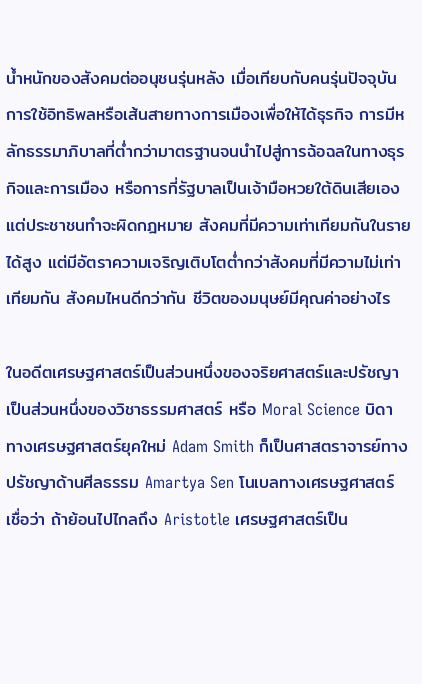น้ำหนักของสังคมต่ออนุชนรุ่นหลัง เมื่อเทียบกับคนรุ่นปัจจุบัน การใช้อิทธิพลหรือเส้นสายทางการเมืองเพื่อให้ได้ธุรกิจ การมีหลักธรรมาภิบาลที่ต่ำกว่ามาตรฐานจนนำไปสู่การฉ้อฉลในทางธุรกิจและการเมือง หรือการที่รัฐบาลเป็นเจ้ามือหวยใต้ดินเสียเอง แต่ประชาชนทำจะผิดกฎหมาย สังคมที่มีความเท่าเทียมกันในรายได้สูง แต่มีอัตราความเจริญเติบโตต่ำกว่าสังคมที่มีความไม่เท่าเทียมกัน สังคมไหนดีกว่ากัน ชีวิตของมนุษย์มีคุณค่าอย่างไร

ในอดีตเศรษฐศาสตร์เป็นส่วนหนึ่งของจริยศาสตร์และปรัชญา เป็นส่วนหนึ่งของวิชาธรรมศาสตร์ หรือ Moral Science บิดาทางเศรษฐศาสตร์ยุคใหม่ Adam Smith ก็เป็นศาสตราจารย์ทางปรัชญาด้านศีลธรรม Amartya Sen โนเบลทางเศรษฐศาสตร์ เชื่อว่า ถ้าย้อนไปไกลถึง Aristotle เศรษฐศาสตร์เป็น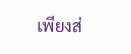เพียงส่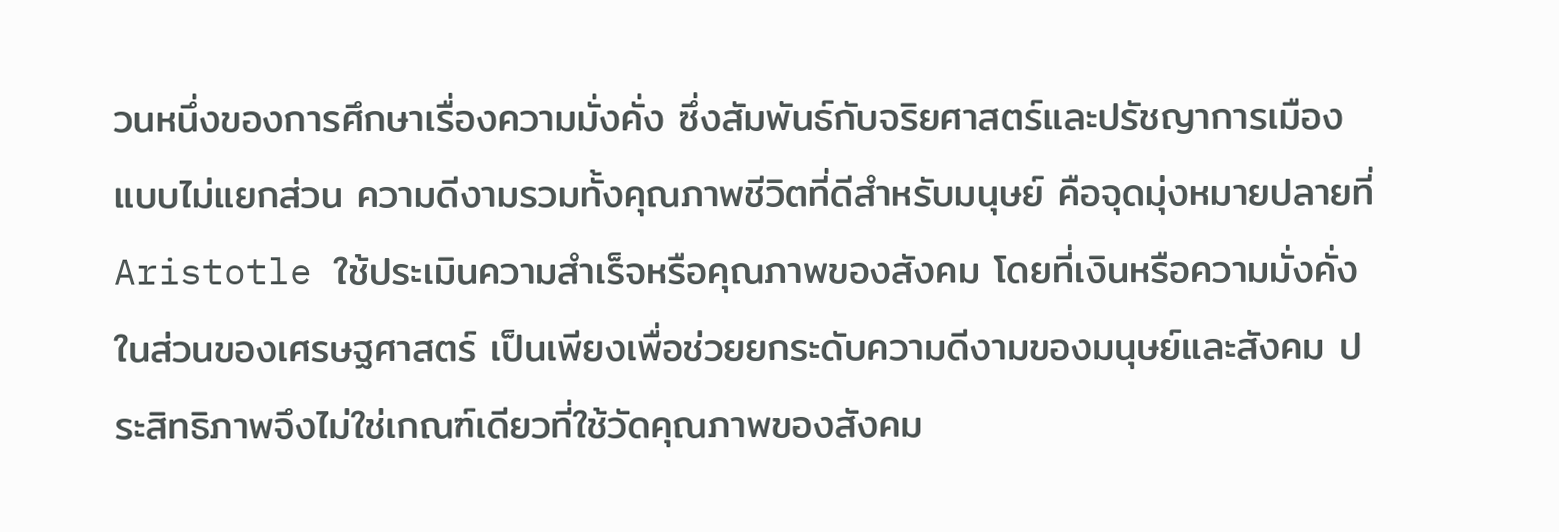วนหนึ่งของการศึกษาเรื่องความมั่งคั่ง ซึ่งสัมพันธ์กับจริยศาสตร์และปรัชญาการเมือง แบบไม่แยกส่วน ความดีงามรวมทั้งคุณภาพชีวิตที่ดีสำหรับมนุษย์ คือจุดมุ่งหมายปลายที่ Aristotle ใช้ประเมินความสำเร็จหรือคุณภาพของสังคม โดยที่เงินหรือความมั่งคั่งในส่วนของเศรษฐศาสตร์ เป็นเพียงเพื่อช่วยยกระดับความดีงามของมนุษย์และสังคม ประสิทธิภาพจึงไม่ใช่เกณฑ์เดียวที่ใช้วัดคุณภาพของสังคม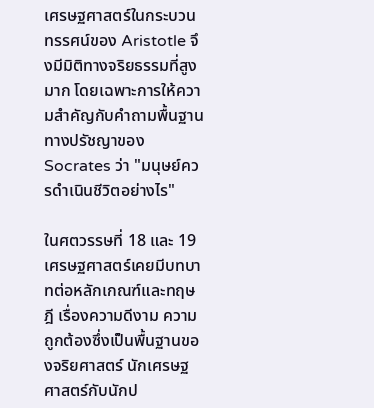เศรษฐศาสตร์ในกระบวนทรรศน์ของ Aristotle จึงมีมิติทางจริยธรรมที่สูงมาก โดยเฉพาะการให้ความสำคัญกับคำถามพื้นฐานทางปรัชญาของ Socrates ว่า "มนุษย์ควรดำเนินชีวิตอย่างไร"

ในศตวรรษที่ 18 และ 19 เศรษฐศาสตร์เคยมีบทบาทต่อหลักเกณฑ์และทฤษฎี เรื่องความดีงาม ความถูกต้องซึ่งเป็นพื้นฐานของจริยศาสตร์ นักเศรษฐศาสตร์กับนักป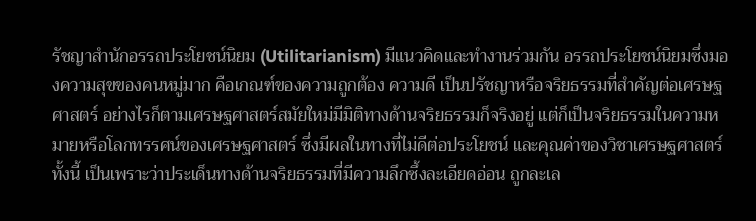รัชญาสำนักอรรถประโยชน์นิยม (Utilitarianism) มีแนวคิดและทำงานร่วมกัน อรรถประโยชน์นิยมซึ่งมองความสุขของคนหมู่มาก คือเกณฑ์ของความถูกต้อง ความดี เป็นปรัชญาหรือจริยธรรมที่สำคัญต่อเศรษฐศาสตร์ อย่างไรก็ตามเศรษฐศาสตร์สมัยใหม่มีมิติทางด้านจริยธรรมก็จริงอยู่ แต่ก็เป็นจริยธรรมในความหมายหรือโลกทรรศน์ของเศรษฐศาสตร์ ซึ่งมีผลในทางที่ไม่ดีต่อประโยชน์ และคุณค่าของวิชาเศรษฐศาสตร์ ทั้งนี้ เป็นเพราะว่าประเด็นทางด้านจริยธรรมที่มีความลึกซึ้งละเอียดอ่อน ถูกละเล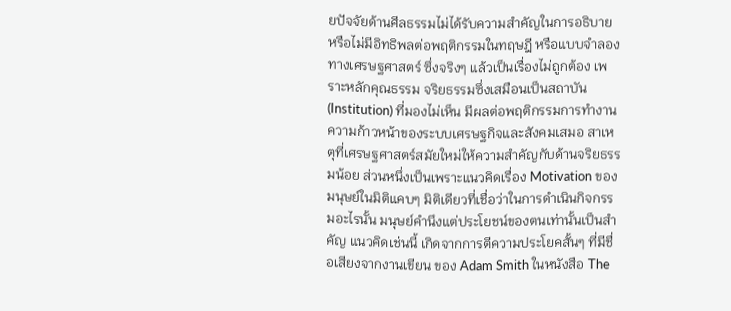ยปัจจัยด้านศีลธรรมไม่ได้รับความสำคัญในการอธิบาย หรือไม่มีอิทธิพลต่อพฤติกรรมในทฤษฎี หรือแบบจำลองทางเศรษฐศาสตร์ ซึ่งจริงๆ แล้วเป็นเรื่องไม่ถูกต้อง เพราะหลักคุณธรรม จริยธรรมซึ่งเสมือนเป็นสถาบัน (Institution) ที่มองไม่เห็น มีผลต่อพฤติกรรมการทำงาน ความก้าวหน้าของระบบเศรษฐกิจและสังคมเสมอ สาเหตุที่เศรษฐศาสตร์สมัยใหม่ให้ความสำคัญกับด้านจริยธรรมน้อย ส่วนหนึ่งเป็นเพราะแนวคิดเรื่อง Motivation ของมนุษย์ในมิติแคบๆ มิติเดียวที่เชื่อว่าในการดำเนินกิจกรรมอะไรนั้น มนุษย์คำนึงแต่ประโยชน์ของตนเท่านั้นเป็นสำคัญ แนวคิดเช่นนี้ เกิดจากการตีความประโยคสั้นๆ ที่มีชื่อเสียงจากงานเขียน ของ Adam Smith ในหนังสือ The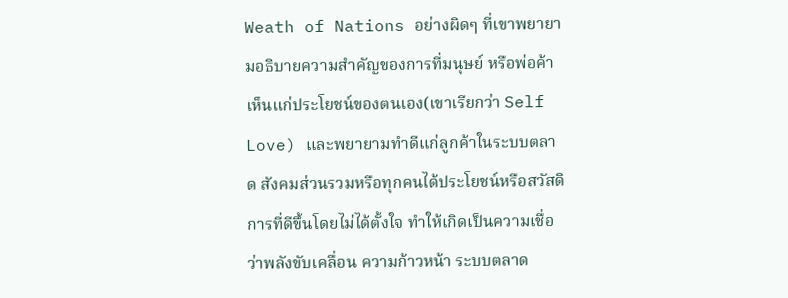Weath of Nations อย่างผิดๆ ที่เขาพยายามอธิบายความสำคัญของการที่มนุษย์ หรือพ่อค้าเห็นแก่ประโยชน์ของตนเอง(เขาเรียกว่า Self Love) และพยายามทำดีแก่ลูกค้าในระบบตลาด สังคมส่วนรวมหรือทุกคนได้ประโยชน์หรือสวัสดิการที่ดีขึ้นโดยไม่ได้ตั้งใจ ทำให้เกิดเป็นความเชื่อว่าพลังขับเคลื่อน ความก้าวหน้า ระบบตลาด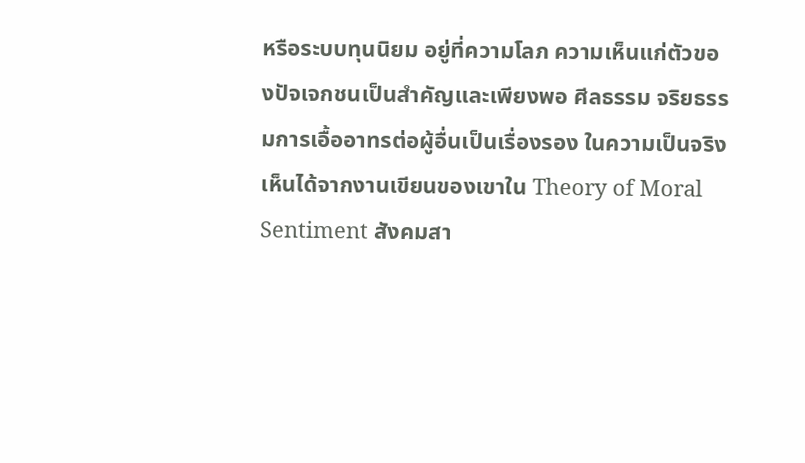หรือระบบทุนนิยม อยู่ที่ความโลภ ความเห็นแก่ตัวของปัจเจกชนเป็นสำคัญและเพียงพอ ศีลธรรม จริยธรรมการเอื้ออาทรต่อผู้อื่นเป็นเรื่องรอง ในความเป็นจริง เห็นได้จากงานเขียนของเขาใน Theory of Moral Sentiment สังคมสา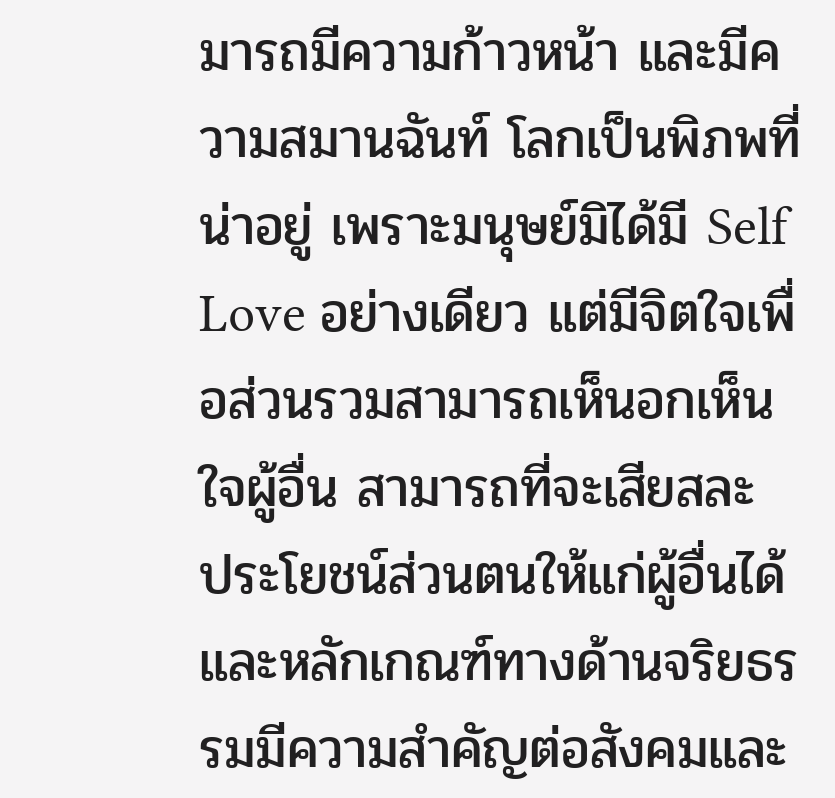มารถมีความก้าวหน้า และมีความสมานฉันท์ โลกเป็นพิภพที่น่าอยู่ เพราะมนุษย์มิได้มี Self Love อย่างเดียว แต่มีจิตใจเพื่อส่วนรวมสามารถเห็นอกเห็นใจผู้อื่น สามารถที่จะเสียสละ ประโยชน์ส่วนตนให้แก่ผู้อื่นได้ และหลักเกณฑ์ทางด้านจริยธรรมมีความสำคัญต่อสังคมและ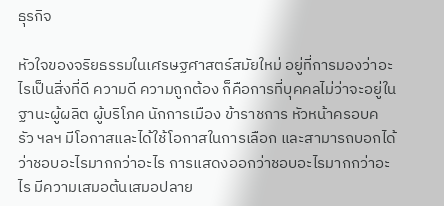ธุรกิจ

หัวใจของจริยธรรมในเศรษฐศาสตร์สมัยใหม่ อยู่ที่การมองว่าอะไรเป็นสิ่งที่ดี ความดี ความถูกต้อง ก็คือการที่บุคคลไม่ว่าจะอยู่ในฐานะผู้ผลิต ผู้บริโภค นักการเมือง ข้าราชการ หัวหน้าครอบครัว ฯลฯ มีโอกาสและได้ใช้โอกาสในการเลือก และสามารถบอกได้ว่าชอบอะไรมากกว่าอะไร การแสดงออกว่าชอบอะไรมากกว่าอะไร มีความเสมอต้นเสมอปลาย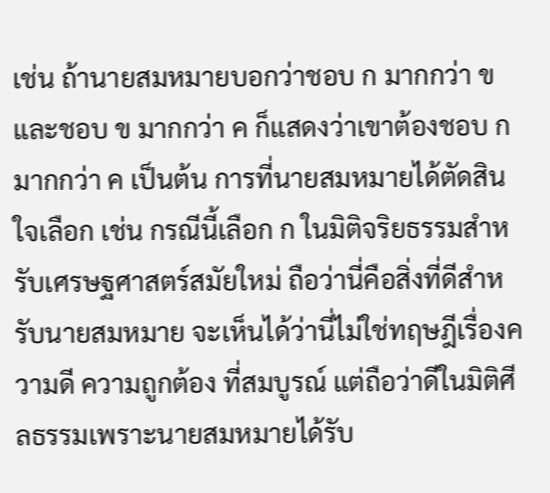เช่น ถ้านายสมหมายบอกว่าชอบ ก มากกว่า ข และชอบ ข มากกว่า ค ก็แสดงว่าเขาต้องชอบ ก มากกว่า ค เป็นต้น การที่นายสมหมายได้ตัดสินใจเลือก เช่น กรณีนี้เลือก ก ในมิติจริยธรรมสำหรับเศรษฐศาสตร์สมัยใหม่ ถือว่านี่คือสิ่งที่ดีสำหรับนายสมหมาย จะเห็นได้ว่านี่ไม่ใช่ทฤษฎีเรื่องความดี ความถูกต้อง ที่สมบูรณ์ แต่ถือว่าดีในมิติศีลธรรมเพราะนายสมหมายได้รับ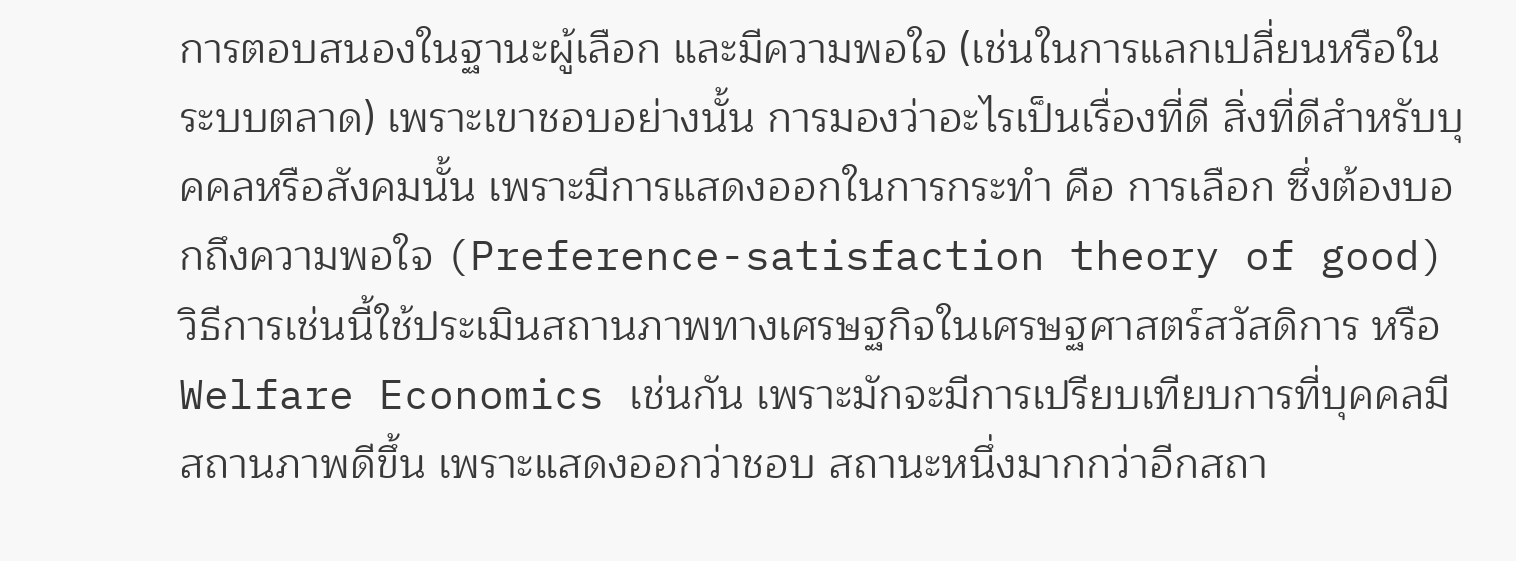การตอบสนองในฐานะผู้เลือก และมีความพอใจ (เช่นในการแลกเปลี่ยนหรือในระบบตลาด) เพราะเขาชอบอย่างนั้น การมองว่าอะไรเป็นเรื่องที่ดี สิ่งที่ดีสำหรับบุคคลหรือสังคมนั้น เพราะมีการแสดงออกในการกระทำ คือ การเลือก ซึ่งต้องบอกถึงความพอใจ (Preference-satisfaction theory of good) วิธีการเช่นนี้ใช้ประเมินสถานภาพทางเศรษฐกิจในเศรษฐศาสตร์สวัสดิการ หรือ Welfare Economics เช่นกัน เพราะมักจะมีการเปรียบเทียบการที่บุคคลมีสถานภาพดีขึ้น เพราะแสดงออกว่าชอบ สถานะหนึ่งมากกว่าอีกสถา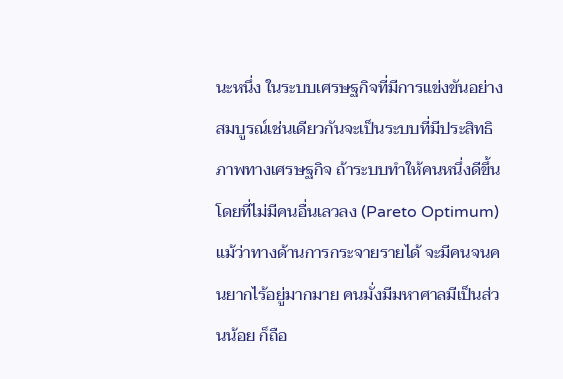นะหนึ่ง ในระบบเศรษฐกิจที่มีการแข่งขันอย่างสมบูรณ์เช่นเดียวกันจะเป็นระบบที่มีประสิทธิภาพทางเศรษฐกิจ ถ้าระบบทำให้คนหนึ่งดีขึ้นโดยที่ไม่มีคนอื่นเลวลง (Pareto Optimum) แม้ว่าทางด้านการกระจายรายได้ จะมีคนจนคนยากไร้อยู่มากมาย คนมั่งมีมหาศาลมีเป็นส่วนน้อย ก็ถือ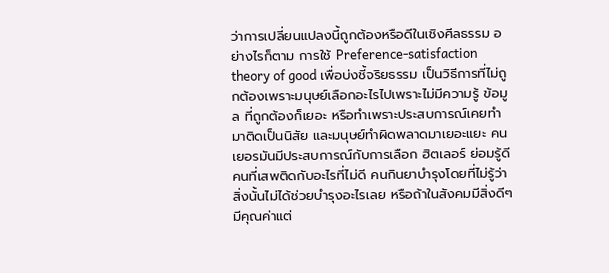ว่าการเปลี่ยนแปลงนี้ถูกต้องหรือดีในเชิงศีลธรรม อย่างไรก็ตาม การใช้ Preference-satisfaction theory of good เพื่อบ่งชี้จริยธรรม เป็นวิธีการที่ไม่ถูกต้องเพราะมนุษย์เลือกอะไรไปเพราะไม่มีความรู้ ข้อมูล ที่ถูกต้องก็เยอะ หรือทำเพราะประสบการณ์เคยทำมาติดเป็นนิสัย และมนุษย์ทำผิดพลาดมาเยอะแยะ คนเยอรมันมีประสบการณ์กับการเลือก ฮิตเลอร์ ย่อมรู้ดี คนที่เสพติดกับอะไรที่ไม่ดี คนกินยาบำรุงโดยที่ไม่รู้ว่าสิ่งนั้นไม่ได้ช่วยบำรุงอะไรเลย หรือถ้าในสังคมมีสิ่งดีๆ มีคุณค่าแต่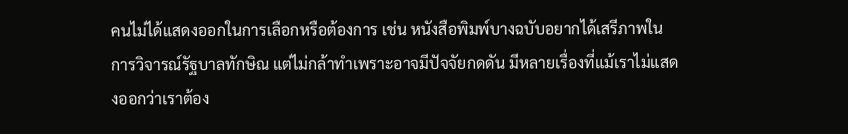คนไม่ได้แสดงออกในการเลือกหรือต้องการ เช่น หนังสือพิมพ์บางฉบับอยากได้เสรีภาพในการวิจารณ์รัฐบาลทักษิณ แต่ไม่กล้าทำเพราะอาจมีปัจจัยกดดัน มีหลายเรื่องที่แม้เราไม่แสดงออกว่าเราต้อง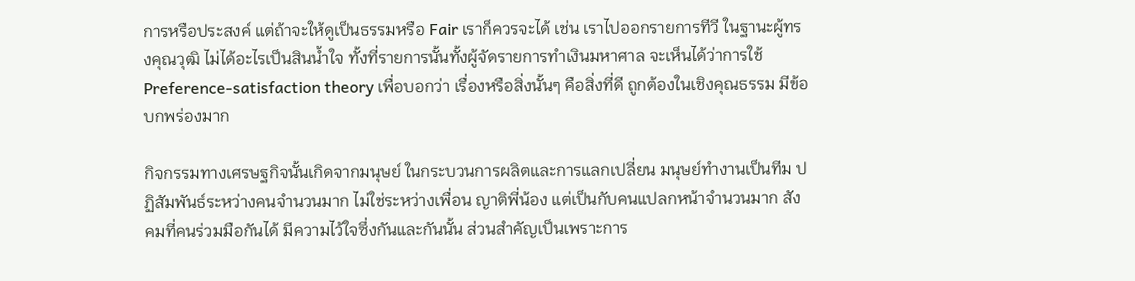การหรือประสงค์ แต่ถ้าจะให้ดูเป็นธรรมหรือ Fair เราก็ควรจะได้ เช่น เราไปออกรายการทีวี ในฐานะผู้ทรงคุณวุฒิ ไม่ได้อะไรเป็นสินน้ำใจ ทั้งที่รายการนั้นทั้งผู้จัดรายการทำเงินมหาศาล จะเห็นได้ว่าการใช้ Preference-satisfaction theory เพื่อบอกว่า เรื่องหรือสิ่งนั้นๆ คือสิ่งที่ดี ถูกต้องในเชิงคุณธรรม มีข้อบกพร่องมาก

กิจกรรมทางเศรษฐกิจนั้นเกิดจากมนุษย์ ในกระบวนการผลิตและการแลกเปลี่ยน มนุษย์ทำงานเป็นทีม ปฏิสัมพันธ์ระหว่างคนจำนวนมาก ไม่ใช่ระหว่างเพื่อน ญาติพี่น้อง แต่เป็นกับคนแปลกหน้าจำนวนมาก สังคมที่คนร่วมมือกันได้ มีความไว้ใจซึ่งกันและกันนั้น ส่วนสำคัญเป็นเพราะการ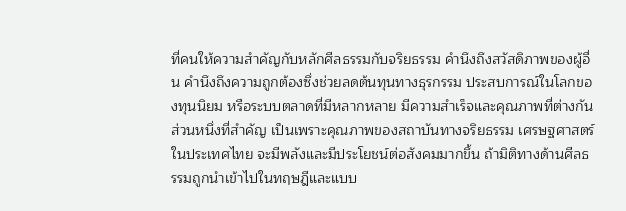ที่คนให้ความสำคัญกับหลักศีลธรรมกับจริยธรรม คำนึงถึงสวัสดิภาพของผู้อื่น คำนึงถึงความถูกต้องซึ่งช่วยลดต้นทุนทางธุรกรรม ประสบการณ์ในโลกของทุนนิยม หรือระบบตลาดที่มีหลากหลาย มีความสำเร็จและคุณภาพที่ต่างกัน ส่วนหนึ่งที่สำคัญ เป็นเพราะคุณภาพของสถาบันทางจริยธรรม เศรษฐศาสตร์ในประเทศไทย จะมีพลังและมีประโยชน์ต่อสังคมมากขึ้น ถ้ามิติทางด้านศีลธรรมถูกนำเข้าไปในทฤษฎีและแบบ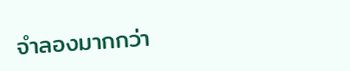จำลองมากกว่า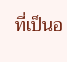ที่เป็นอ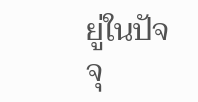ยู่ในปัจจุ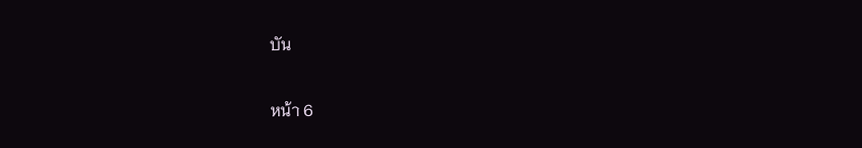บัน

หน้า 6